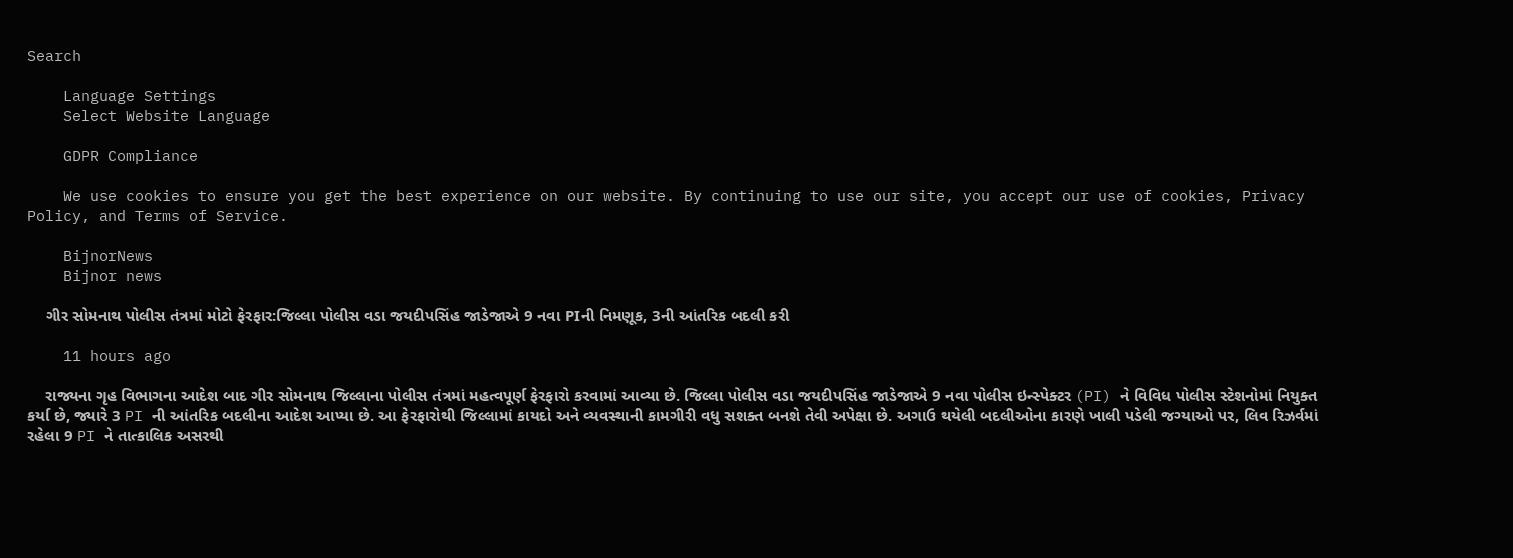Search

    Language Settings
    Select Website Language

    GDPR Compliance

    We use cookies to ensure you get the best experience on our website. By continuing to use our site, you accept our use of cookies, Privacy Policy, and Terms of Service.

    BijnorNews
    Bijnor news

    ગીર સોમનાથ પોલીસ તંત્રમાં મોટો ફેરફાર:જિલ્લા પોલીસ વડા જયદીપસિંહ જાડેજાએ 9 નવા PIની નિમણૂક, 3ની આંતરિક બદલી કરી

    11 hours ago

    રાજ્યના ગૃહ વિભાગના આદેશ બાદ ગીર સોમનાથ જિલ્લાના પોલીસ તંત્રમાં મહત્વપૂર્ણ ફેરફારો કરવામાં આવ્યા છે. જિલ્લા પોલીસ વડા જયદીપસિંહ જાડેજાએ 9 નવા પોલીસ ઇન્સ્પેક્ટર (PI) ને વિવિધ પોલીસ સ્ટેશનોમાં નિયુક્ત કર્યા છે, જ્યારે 3 PI ની આંતરિક બદલીના આદેશ આપ્યા છે. આ ફેરફારોથી જિલ્લામાં કાયદો અને વ્યવસ્થાની કામગીરી વધુ સશક્ત બનશે તેવી અપેક્ષા છે. અગાઉ થયેલી બદલીઓના કારણે ખાલી પડેલી જગ્યાઓ પર, લિવ રિઝર્વમાં રહેલા 9 PI ને તાત્કાલિક અસરથી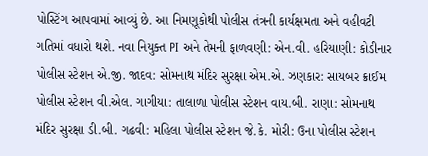પોસ્ટિંગ આપવામાં આવ્યું છે. આ નિમણૂકોથી પોલીસ તંત્રની કાર્યક્ષમતા અને વહીવટી ગતિમાં વધારો થશે. નવા નિયુક્ત PI અને તેમની ફાળવણી: એન.વી. હરિયાણી: કોડીનાર પોલીસ સ્ટેશન એ.જી. જાદવ: સોમનાથ મંદિર સુરક્ષા એમ.એ. ઝણકાર: સાયબર ક્રાઈમ પોલીસ સ્ટેશન વી.એલ. ગાગીયા: તાલાળા પોલીસ સ્ટેશન વાય.બી. રાણા: સોમનાથ મંદિર સુરક્ષા ડી.બી. ગઢવી: મહિલા પોલીસ સ્ટેશન જે.કે. મોરી: ઉના પોલીસ સ્ટેશન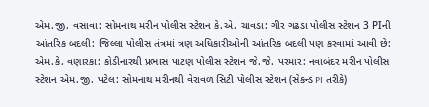એમ.જી. વસાવા: સોમનાથ મરીન પોલીસ સ્ટેશન કે.એ. ચાવડા: ગીર ગઢડા પોલીસ સ્ટેશન 3 PIની આંતરિક બદલી: જિલ્લા પોલીસ તંત્રમાં ત્રણ અધિકારીઓની આંતરિક બદલી પણ કરવામાં આવી છે: એમ.કે. વણારકા: કોડીનારથી પ્રભાસ પાટણ પોલીસ સ્ટેશન જે.જે. પરમાર: નવાબંદર મરીન પોલીસ સ્ટેશન એમ.જી. પટેલ: સોમનાથ મરીનથી વેરાવળ સિટી પોલીસ સ્ટેશન (સેકન્ડ PI તરીકે)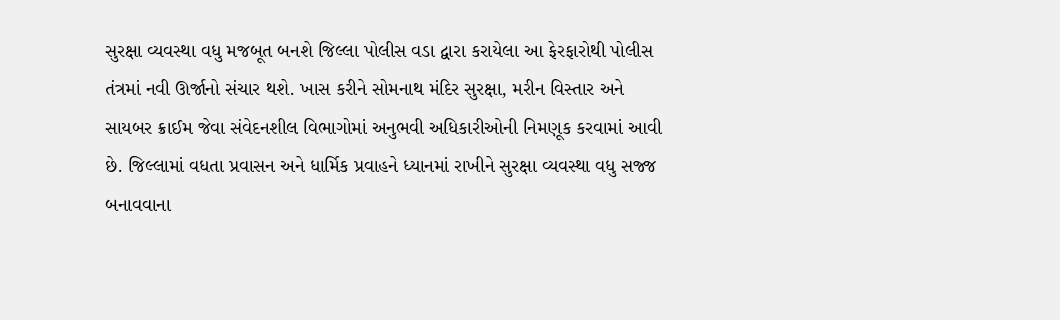સુરક્ષા વ્યવસ્થા વધુ મજબૂત બનશે જિલ્લા પોલીસ વડા દ્વારા કરાયેલા આ ફેરફારોથી પોલીસ તંત્રમાં નવી ઊર્જાનો સંચાર થશે. ખાસ કરીને સોમનાથ મંદિર સુરક્ષા, મરીન વિસ્તાર અને સાયબર ક્રાઈમ જેવા સંવેદનશીલ વિભાગોમાં અનુભવી અધિકારીઓની નિમણૂક કરવામાં આવી છે. જિલ્લામાં વધતા પ્રવાસન અને ધાર્મિક પ્રવાહને ધ્યાનમાં રાખીને સુરક્ષા વ્યવસ્થા વધુ સજ્જ બનાવવાના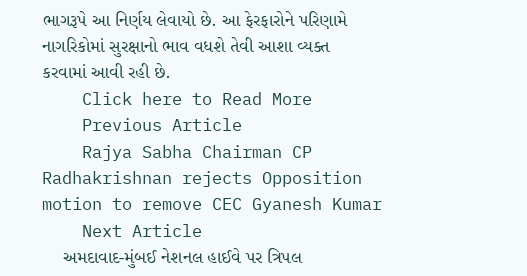ભાગરૂપે આ નિર્ણય લેવાયો છે. આ ફેરફારોને પરિણામે નાગરિકોમાં સુરક્ષાનો ભાવ વધશે તેવી આશા વ્યક્ત કરવામાં આવી રહી છે.
    Click here to Read More
    Previous Article
    Rajya Sabha Chairman CP Radhakrishnan rejects Opposition motion to remove CEC Gyanesh Kumar
    Next Article
    અમદાવાદ-મુંબઈ નેશનલ હાઈવે પર ત્રિપલ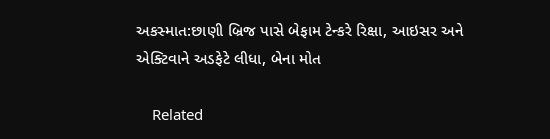અકસ્માત:છાણી બ્રિજ પાસે બેફામ ટેન્કરે રિક્ષા, આઇસર અને એક્ટિવાને અડફેટે લીધા, બેના મોત

    Related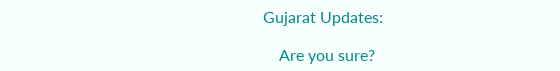Gujarat Updates:

    Are you sure?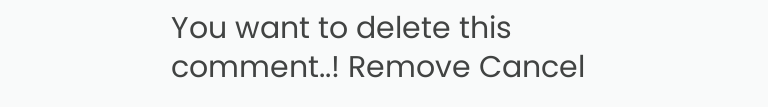You want to delete this comment..! Remove Cancel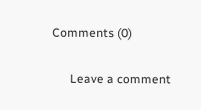Comments (0)

      Leave a comment